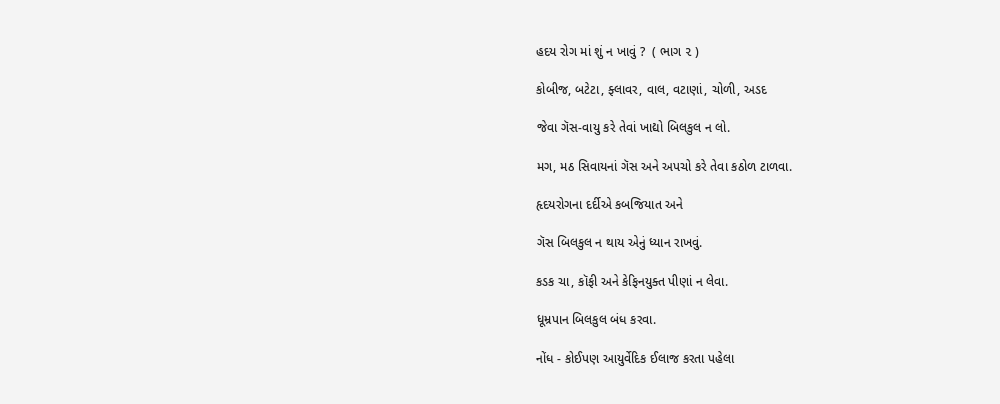હદય રોગ માં શું ન ખાવું ?  ( ભાગ ૨ )

કોબીજ, બટેટા, ફ્લાવર, વાલ, વટાણાં, ચોળી, અડદ

જેવા ગૅસ-વાયુ કરે તેવાં ખાદ્યો બિલકુલ ન લો.

મગ, મઠ સિવાયનાં ગૅસ અને અપચો કરે તેવા કઠોળ ટાળવા.

હૃદયરોગના દર્દીએ કબજિયાત અને

ગૅસ બિલકુલ ન થાય એનું ધ્યાન રાખવું.

કડક ચા, કૉફી અને કેફિનયુક્ત પીણાં ન લેવા.

ધૂમ્રપાન બિલકુલ બંધ કરવા.

નોંધ - કોઈપણ આયુર્વેદિક ઈલાજ કરતા પહેલા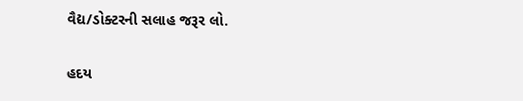વૈદ્ય/ડોક્ટરની સલાહ જરૂર લો.

હદય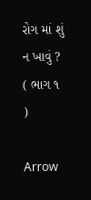રોગ માં શું ન ખાવું ?  ( ભાગ ૧ )

Arrow